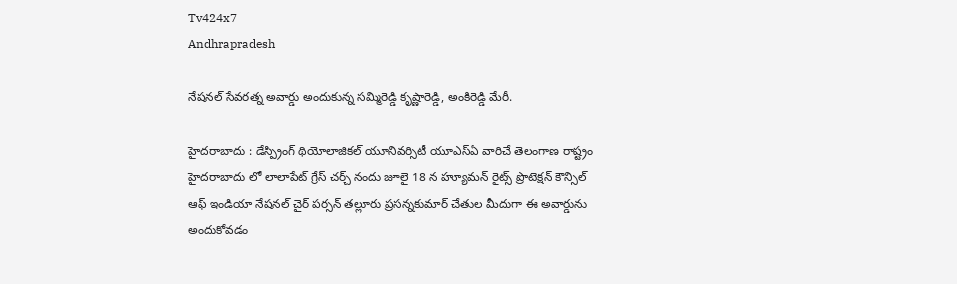Tv424x7
Andhrapradesh

నేషనల్ సేవరత్న అవార్డు అందుకున్న సమ్మిరెడ్డి కృష్ణారెడ్డి, అంకిరెడ్డి మేరీ.

హైదరాబాదు : డేస్ప్రింగ్ థియోలాజికల్ యూనివర్సిటీ యూఎస్ఏ వారిచే తెలంగాణ రాష్ట్రం హైదరాబాదు లో లాలాపేట్ గ్రేస్ చర్చ్ నందు జూలై 18 న హ్యూమన్ రైట్స్ ప్రొటెక్షన్ కౌన్సిల్ ఆఫ్ ఇండియా నేషనల్ చైర్ పర్సన్ తల్లూరు ప్రసన్నకుమార్ చేతుల మీదుగా ఈ అవార్డును అందుకోవడం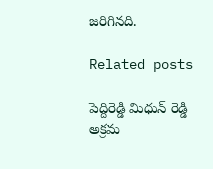జరిగినది.

Related posts

పెద్దిరెడ్డి మిధున్ రెడ్డి అక్రమ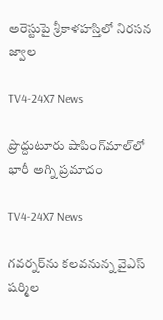అరెస్టుపై శ్రీకాళహస్తిలో నిరసన జ్వాల

TV4-24X7 News

ప్రొద్దుటూరు షాపింగ్‌మాల్‌లో భారీ అగ్ని ప్రమాదం

TV4-24X7 News

గవర్నర్‌ను కలవనున్న వైఎస్ షర్మిల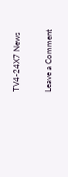TV4-24X7 News

Leave a Comment